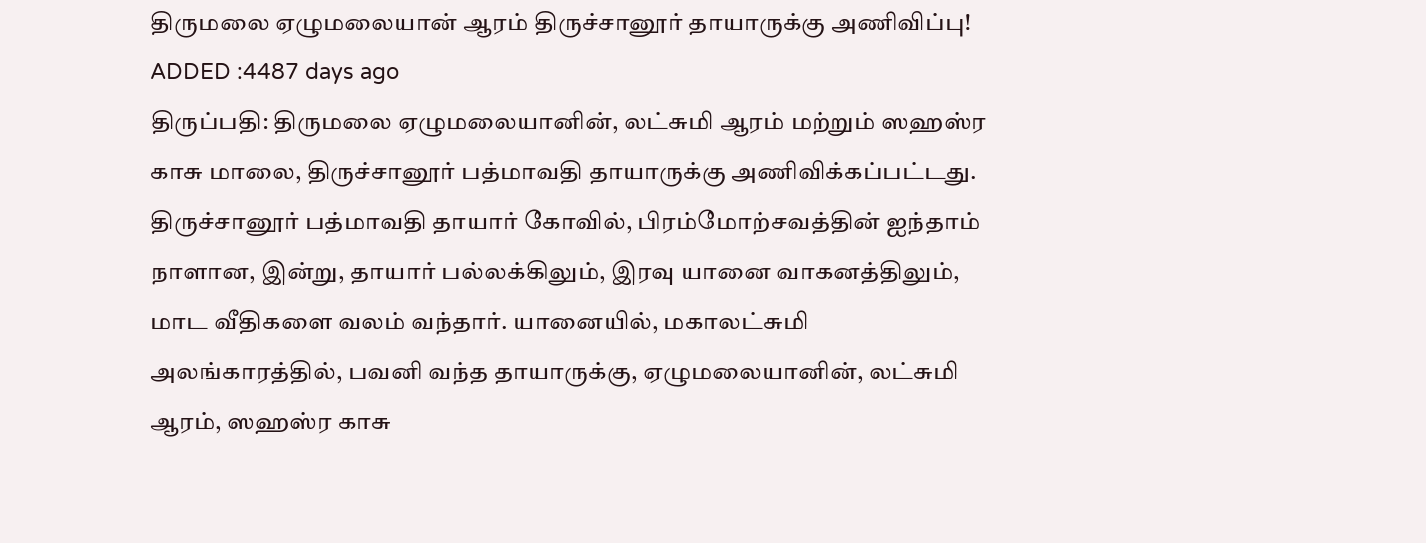திருமலை ஏழுமலையான் ஆரம் திருச்சானூர் தாயாருக்கு அணிவிப்பு!
ADDED :4487 days ago
திருப்பதி: திருமலை ஏழுமலையானின், லட்சுமி ஆரம் மற்றும் ஸஹஸ்ர காசு மாலை, திருச்சானூர் பத்மாவதி தாயாருக்கு அணிவிக்கப்பட்டது. திருச்சானூர் பத்மாவதி தாயார் கோவில், பிரம்மோற்சவத்தின் ஐந்தாம் நாளான, இன்று, தாயார் பல்லக்கிலும், இரவு யானை வாகனத்திலும், மாட வீதிகளை வலம் வந்தார். யானையில், மகாலட்சுமி அலங்காரத்தில், பவனி வந்த தாயாருக்கு, ஏழுமலையானின், லட்சுமி ஆரம், ஸஹஸ்ர காசு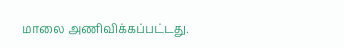மாலை அணிவிக்கப்பட்டது.